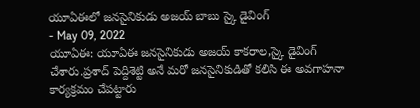యూఏఈలో జనసైనికుడు అజయ్ బాబు స్కై డైవింగ్
- May 09, 2022
యూఏఈ: యూఏఈ జనసైనికుడు అజయ్ కాకరాల,స్కై డైవింగ్ చేశారు.ప్రశాద్ పెద్దిశెట్టి అనే మరో జనసైనికుడితో కలిసి ఈ అవగాహనా కార్యక్రమం చేపట్టారు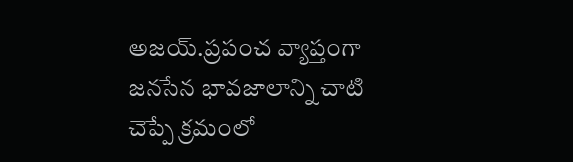అజయ్.ప్రపంచ వ్యాప్తంగా జనసేన భావజాలాన్ని చాటి చెప్పే క్రమంలో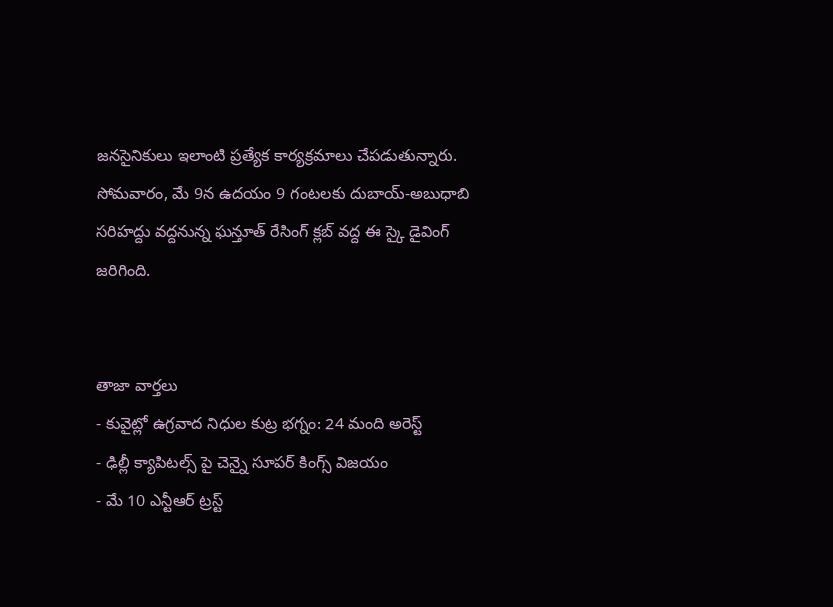జనసైనికులు ఇలాంటి ప్రత్యేక కార్యక్రమాలు చేపడుతున్నారు. సోమవారం, మే 9న ఉదయం 9 గంటలకు దుబాయ్-అబుధాబి సరిహద్దు వద్దనున్న ఘన్తూత్ రేసింగ్ క్లబ్ వద్ద ఈ స్కై డైవింగ్ జరిగింది.


తాజా వార్తలు
- కువైట్లో ఉగ్రవాద నిధుల కుట్ర భగ్నం: 24 మంది అరెస్ట్
- ఢిల్లీ క్యాపిటల్స్ పై చెన్నై సూపర్ కింగ్స్ విజయం
- మే 10 ఎన్టీఆర్ ట్రస్ట్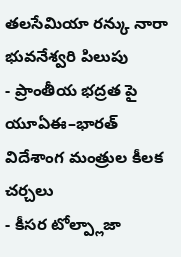తలసేమియా రన్కు నారా భువనేశ్వరి పిలుపు
- ప్రాంతీయ భద్రత పై యూఏఈ–భారత్ విదేశాంగ మంత్రుల కీలక చర్చలు
- కీసర టోల్ప్లాజా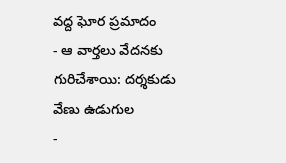వద్ద ఘోర ప్రమాదం
- ఆ వార్తలు వేదనకు గురిచేశాయి: దర్శకుడు వేణు ఉడుగుల
-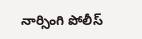నార్సింగి పోలీస్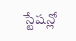స్టేషన్లో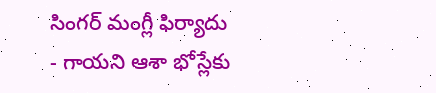సింగర్ మంగ్లీ ఫిర్యాదు
- గాయని ఆశా భోస్లేకు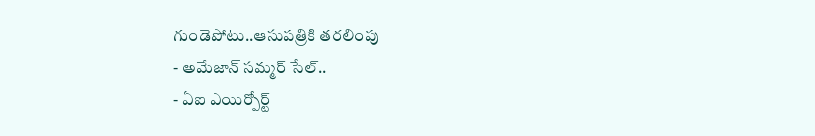గుండెపోటు..ఆసుపత్రికి తరలింపు
- అమేజాన్ సమ్మర్ సేల్..
- ఏఐ ఎయిర్పోర్ట్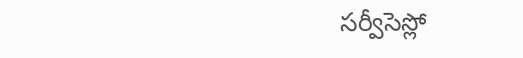సర్వీసెస్లో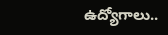ఉద్యోగాలు..